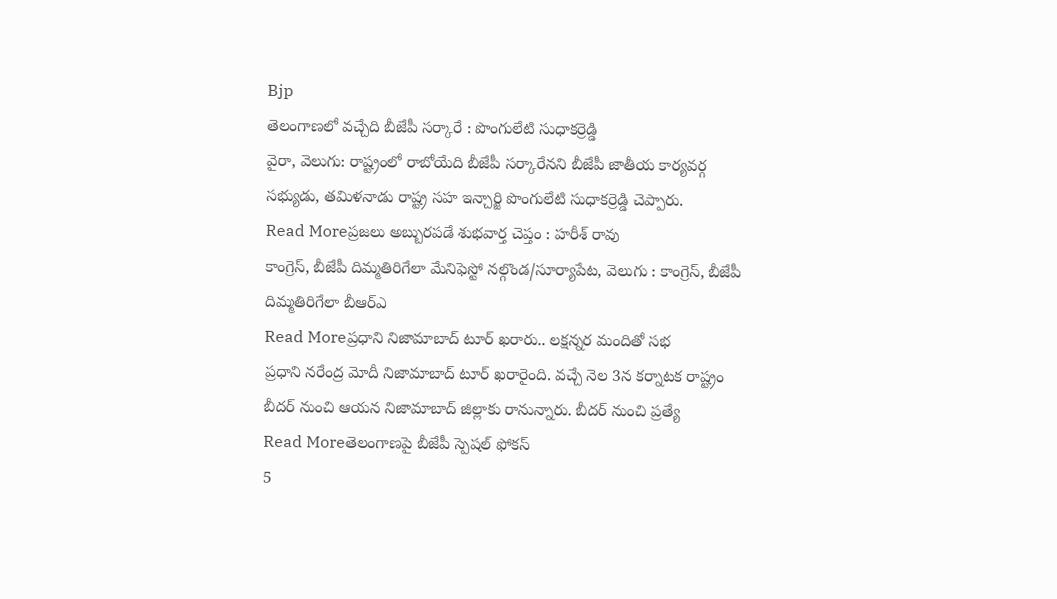Bjp
తెలంగాణలో వచ్చేది బీజేపీ సర్కారే : పొంగులేటి సుధాకర్రెడ్డి
వైరా, వెలుగు: రాష్ట్రంలో రాబోయేది బీజేపీ సర్కారేనని బీజేపీ జాతీయ కార్యవర్గ సభ్యుడు, తమిళనాడు రాష్ట్ర సహ ఇన్చార్జి పొంగులేటి సుధాకర్రెడ్డి చెప్పారు.
Read Moreప్రజలు అబ్బురపడే శుభవార్త చెప్తం : హరీశ్ రావు
కాంగ్రెస్, బీజేపీ దిమ్మతిరిగేలా మేనిఫెస్టో నల్గొండ/సూర్యాపేట, వెలుగు : కాంగ్రెస్, బీజేపీ దిమ్మతిరిగేలా బీఆర్ఎ
Read Moreప్రధాని నిజామాబాద్ టూర్ ఖరారు.. లక్షన్నర మందితో సభ
ప్రధాని నరేంద్ర మోదీ నిజామాబాద్ టూర్ ఖరారైంది. వచ్చే నెల 3న కర్నాటక రాష్ట్రం బీదర్ నుంచి ఆయన నిజామాబాద్ జిల్లాకు రానున్నారు. బీదర్ నుంచి ప్రత్యే
Read Moreతెలంగాణపై బీజేపీ స్పెషల్ ఫోకస్
5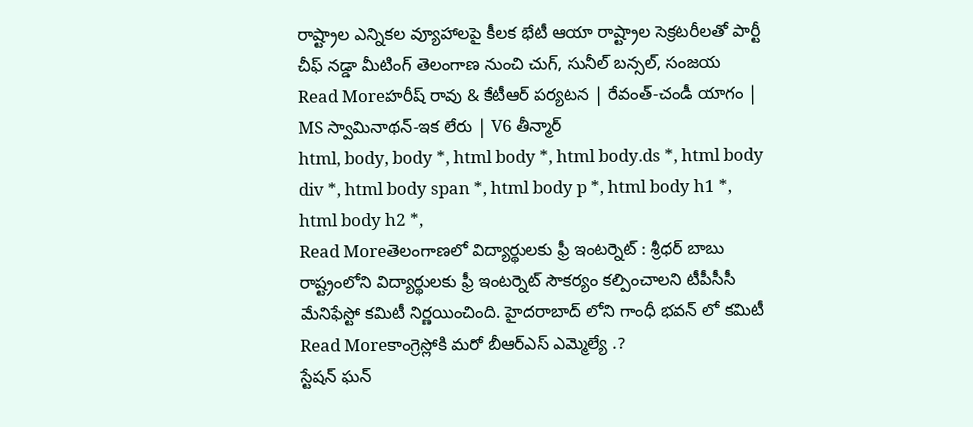రాష్ట్రాల ఎన్నికల వ్యూహాలపై కీలక భేటీ ఆయా రాష్ట్రాల సెక్రటరీలతో పార్టీ చీఫ్ నడ్డా మీటింగ్ తెలంగాణ నుంచి చుగ్, సునీల్ బన్సల్, సంజయ
Read Moreహరీష్ రావు & కేటీఆర్ పర్యటన | రేవంత్-చండీ యాగం | MS స్వామినాథన్-ఇక లేరు | V6 తీన్మార్
html, body, body *, html body *, html body.ds *, html body div *, html body span *, html body p *, html body h1 *, html body h2 *,
Read Moreతెలంగాణలో విద్యార్థులకు ఫ్రీ ఇంటర్నెట్ : శ్రీధర్ బాబు
రాష్ట్రంలోని విద్యార్థులకు ఫ్రీ ఇంటర్నెట్ సౌకర్యం కల్పించాలని టీపీసీసీ మేనిఫేస్టో కమిటీ నిర్ణయించింది. హైదరాబాద్ లోని గాంధీ భవన్ లో కమిటీ
Read Moreకాంగ్రెస్లోకి మరో బీఆర్ఎస్ ఎమ్మెల్యే .?
స్టేషన్ ఘన్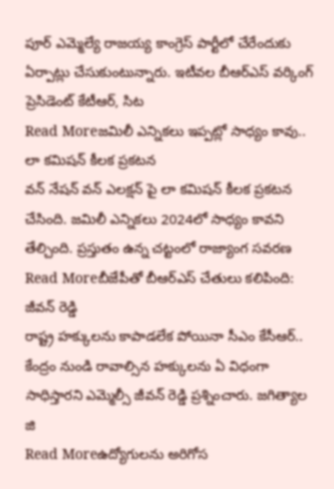పూర్ ఎమ్మెల్యే రాజయ్య కాంగ్రెస్ పార్టీలో చేరేందుకు ఏర్పాట్లు చేసుకుంటున్నారు. ఇటీవల బీఆర్ఎస్ వర్కింగ్ ప్రెసిడెంట్ కేటీఆర్, సిట
Read Moreజమిలీ ఎన్నికలు ఇప్పట్లో సాధ్యం కావు.. లా కమిషన్ కీలక ప్రకటన
వన్ నేషన్ వన్ ఎలక్షన్ పై లా కమిషన్ కీలక ప్రకటన చేసింది. జమిలీ ఎన్నికలు 2024లో సాధ్యం కావని తేల్చింది. ప్రస్తుతం ఉన్న చట్టంలో రాజ్యాంగ సవరణ
Read Moreబీజేపీతో బీఆర్ఎస్ చేతులు కలిపింది: జీవన్ రెడ్డి
రాష్ట్ర హక్కులను కాపాడలేక పోయినా సీఎం కేసీఆర్.. కేంద్రం నుండి రావాల్సిన హక్కులను ఏ విధంగా సాధిస్తారని ఎమ్మెల్సీ జీవన్ రెడ్డి ప్రశ్నించారు. జగిత్యాల జి
Read Moreఉద్యోగులను అరిగోస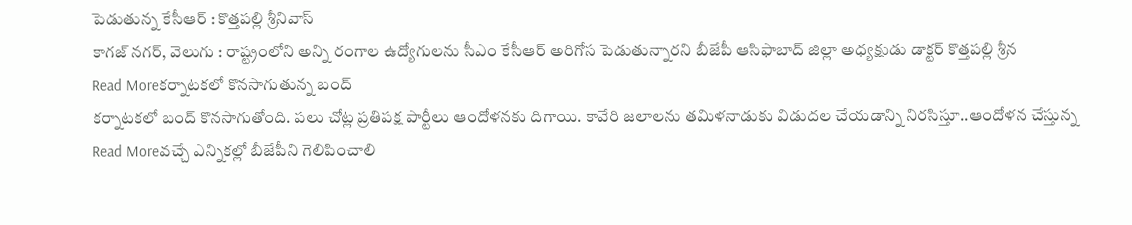పెడుతున్న కేసీఆర్ : కొత్తపల్లి శ్రీనివాస్
కాగజ్ నగర్, వెలుగు : రాష్ట్రంలోని అన్ని రంగాల ఉద్యోగులను సీఎం కేసీఆర్ అరిగోస పెడుతున్నారని బీజేపీ ఆసిఫాబాద్ జిల్లా అధ్యక్షుడు డాక్టర్ కొత్తపల్లి శ్రీన
Read Moreకర్నాటకలో కొనసాగుతున్న బంద్
కర్నాటకలో బంద్ కొనసాగుతోంది. పలు చోట్ల ప్రతిపక్ష పార్టీలు ఆందోళనకు దిగాయి. కావేరి జలాలను తమిళనాడుకు విడుదల చేయడాన్ని నిరసిస్తూ..ఆందోళన చేస్తున్న
Read Moreవచ్చే ఎన్నికల్లో బీజేపీని గెలిపించాలి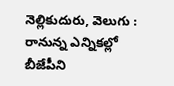నెల్లికుదురు, వెలుగు : రానున్న ఎన్నికల్లో బీజేపీని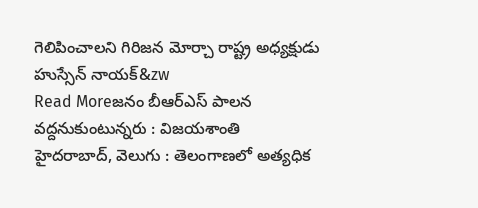గెలిపించాలని గిరిజన మోర్చా రాష్ట్ర అధ్యక్షుడు హుస్సేన్ నాయక్&zw
Read Moreజనం బీఆర్ఎస్ పాలన వద్దనుకుంటున్నరు : విజయశాంతి
హైదరాబాద్, వెలుగు : తెలంగాణలో అత్యధిక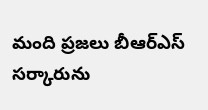మంది ప్రజలు బీఆర్ఎస్ సర్కారును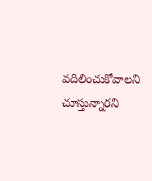వదిలించుకోవాలని చూస్తున్నారని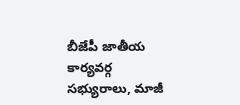బీజేపీ జాతీయ కార్యవర్గ సభ్యురాలు, మాజీ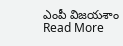ఎంపీ విజయశాం
Read More